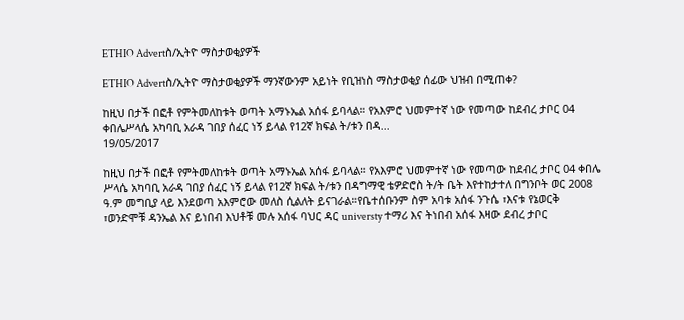ETHIO Advertስ/ኢትዮ ማስታወቂያዎች

ETHIO Advertስ/ኢትዮ ማስታወቂያዎች ማንኛውንም አይነት የቢዝነስ ማስታወቂያ ሰፊው ህዝብ በሚጠቀ?

ከዚህ በታች በፎቶ የምትመለከቱት ወጣት አማኑኤል አሰፋ ይባላል። የአእምሮ ህመምተኛ ነው የመጣው ከደብረ ታቦር 04 ቀበሌሥላሴ አካባቢ አራዳ ገበያ ሰፈር ነኝ ይላል የ12ኛ ክፍል ት/ቱን በዳ...
19/05/2017

ከዚህ በታች በፎቶ የምትመለከቱት ወጣት አማኑኤል አሰፋ ይባላል። የአእምሮ ህመምተኛ ነው የመጣው ከደብረ ታቦር 04 ቀበሌ
ሥላሴ አካባቢ አራዳ ገበያ ሰፈር ነኝ ይላል የ12ኛ ክፍል ት/ቱን በዳግማዊ ቴዎድሮስ ት/ት ቤት እየተከታተለ በግንቦት ወር 2008
ዓ.ም መግቢያ ላይ እንደወጣ አእምሮው መለስ ሲልለት ይናገራል።የቤተሰቡንም ስም አባቱ አሰፋ ንጉሴ ፣እናቱ የኔወርቅ
፣ወንድሞቹ ዳንኤል እና ይነበብ እህቶቹ መሉ አሰፋ ባህር ዳር universty ተማሪ እና ትነበብ አሰፋ እዛው ደብረ ታቦር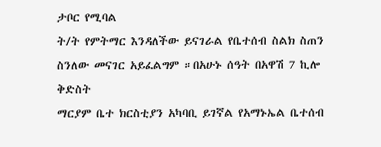ታቦር የሚባል
ት/ት የምትማር እንዳለችው ይናገራል የቤተሰብ ስልክ ስጠን ስንለው መናገር አይፈልግም ።በአሁኑ ሰዓት በአዋሽ 7 ኪሎ ቅድስት
ማርያም ቤተ ክርስቲያን አካባቢ ይገኛል የአማኑኤል ቤተሰብ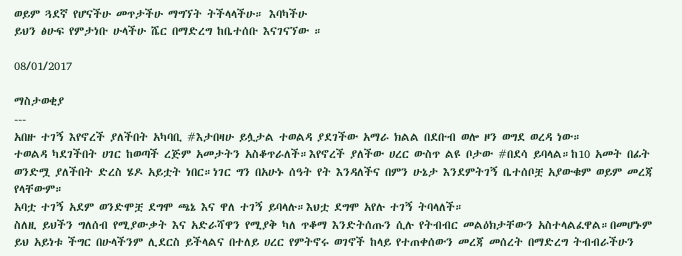ወይም ጓደኛ የሆናችሁ መጥታችሁ ማግኘት ትችላላችሁ። እባካችሁ
ይህን ፅሁፍ የምታነቡ ሁላችሁ ሼር በማድረግ ከቤተሰቡ እናገናኘው ።

08/01/2017

ማስታወቂያ
---
አበዙ ተገኝ እየኖረች ያለችበት አካባቢ #እታበዛሁ ይሏታል ተወልዳ ያደገችው አማራ ክልል በደቡብ ወሎ ዞን ወግደ ወረዳ ነው።
ተወልዳ ካደገችበት ሀገር ከወጣች ረጅም አመታትን አስቆጥራለች።እየኖረች ያለችው ሀረር ውስጥ ልዩ ቦታው #በደሳ ይባላል።ከ10 አመት በፊት ወንድሟ ያለችበት ድረስ ሄዶ አይቷት ነበር።ነገር ግን በአሁኑ ሰዓት የት እንዳለችና በምን ሁኔታ እንደምትገኝ ቤተሰቦቿ አያውቁም ወይም መረጃ የላቸውም።
አባቷ ተገኝ አደም ወንድሞቿ ደግሞ ጫኔ እና ዋለ ተገኝ ይባላሉ።እህቷ ደግሞ አየሉ ተገኝ ትባላለች።
ስለዚ ይህችን ግለሰብ የሚያውቃት እና አድራሻዋን የሚያቅ ካለ ጥቆማ እንድትሰጡን ሲሉ የትብብር መልዕክታቸውን አስተላልፈዋል።በመሆኑም ይህ አይነቱ ችግር በሁላችንም ሊደርስ ይችላልና በተለይ ሀረር የምትኖሩ ወገኖች ከላይ የተጠቀሰውን መረጃ መሰረት በማድረግ ትብብራችሁን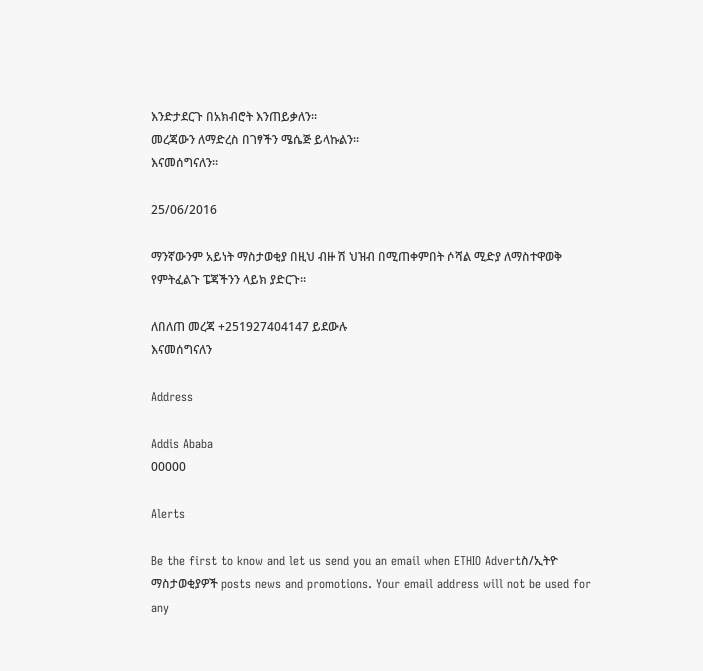እንድታደርጉ በአክብሮት እንጠይቃለን።
መረጃውን ለማድረስ በገፃችን ሜሴጅ ይላኩልን።
እናመሰግናለን።

25/06/2016

ማንኛውንም አይነት ማስታወቂያ በዚህ ብዙ ሽ ህዝብ በሚጠቀምበት ሶሻል ሚድያ ለማስተዋወቅ የምትፈልጉ ፔጃችንን ላይክ ያድርጉ።

ለበለጠ መረጃ +251927404147 ይደውሉ
እናመሰግናለን

Address

Addis Ababa
00000

Alerts

Be the first to know and let us send you an email when ETHIO Advertስ/ኢትዮ ማስታወቂያዎች posts news and promotions. Your email address will not be used for any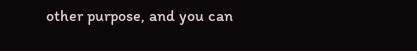other purpose, and you can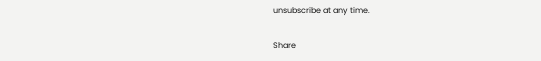unsubscribe at any time.

Share